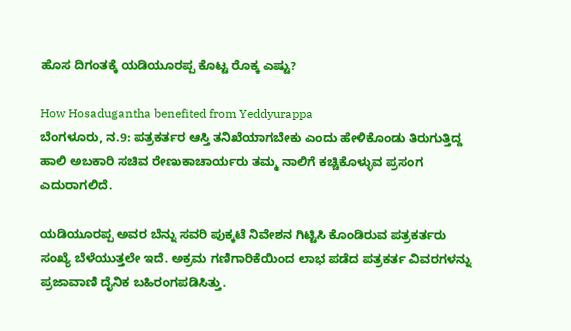ಹೊಸ ದಿಗಂತಕ್ಕೆ ಯಡಿಯೂರಪ್ಪ ಕೊಟ್ಟ ರೊಕ್ಕ ಎಷ್ಟು?

How Hosadugantha benefited from Yeddyurappa
ಬೆಂಗಳೂರು, ನ.9: ಪತ್ರಕರ್ತರ ಆಸ್ತಿ ತನಿಖೆಯಾಗಬೇಕು ಎಂದು ಹೇಳಿಕೊಂಡು ತಿರುಗುತ್ತಿದ್ದ ಹಾಲಿ ಅಬಕಾರಿ ಸಚಿವ ರೇಣುಕಾಚಾರ್ಯರು ತಮ್ಮ ನಾಲಿಗೆ ಕಚ್ಚಿಕೊಳ್ಳುವ ಪ್ರಸಂಗ ಎದುರಾಗಲಿದೆ.

ಯಡಿಯೂರಪ್ಪ ಅವರ ಬೆನ್ನು ಸವರಿ ಪುಕ್ಕಟೆ ನಿವೇಶನ ಗಿಟ್ಟಿಸಿ ಕೊಂಡಿರುವ ಪತ್ರಕರ್ತರು ಸಂಖ್ಯೆ ಬೆಳೆಯುತ್ತಲೇ ಇದೆ. ಅಕ್ರಮ ಗಣಿಗಾರಿಕೆಯಿಂದ ಲಾಭ ಪಡೆದ ಪತ್ರಕರ್ತ ವಿವರಗಳನ್ನು ಪ್ರಜಾವಾಣಿ ದೈನಿಕ ಬಹಿರಂಗಪಡಿಸಿತ್ತು.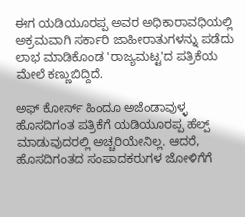ಈಗ ಯಡಿಯೂರಪ್ಪ ಅವರ ಅಧಿಕಾರಾವಧಿಯಲ್ಲಿ ಅಕ್ರಮವಾಗಿ ಸರ್ಕಾರಿ ಜಾಹೀರಾತುಗಳನ್ನು ಪಡೆದು ಲಾಭ ಮಾಡಿಕೊಂಡ 'ರಾಜ್ಯಮಟ್ಟ'ದ ಪತ್ರಿಕೆಯ ಮೇಲೆ ಕಣ್ಣುಬಿದ್ದಿದೆ.

ಅಫ್ ಕೋರ್ಸ್ ಹಿಂದೂ ಅಜೆಂಡಾವುಳ್ಳ ಹೊಸದಿಗಂತ ಪತ್ರಿಕೆಗೆ ಯಡಿಯೂರಪ್ಪ ಹೆಲ್ಪ್ ಮಾಡುವುದರಲ್ಲಿ ಅಚ್ಚರಿಯೇನಿಲ್ಲ. ಆದರೆ, ಹೊಸದಿಗಂತದ ಸಂಪಾದಕರುಗಳ ಜೋಳಿಗೆಗೆ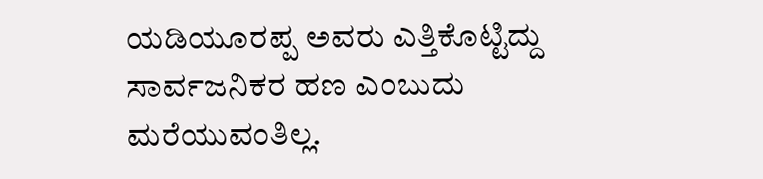ಯಡಿಯೂರಪ್ಪ ಅವರು ಎತ್ತಿಕೊಟ್ಟಿದ್ದು ಸಾರ್ವಜನಿಕರ ಹಣ ಎಂಬುದು ಮರೆಯುವಂತಿಲ್ಲ.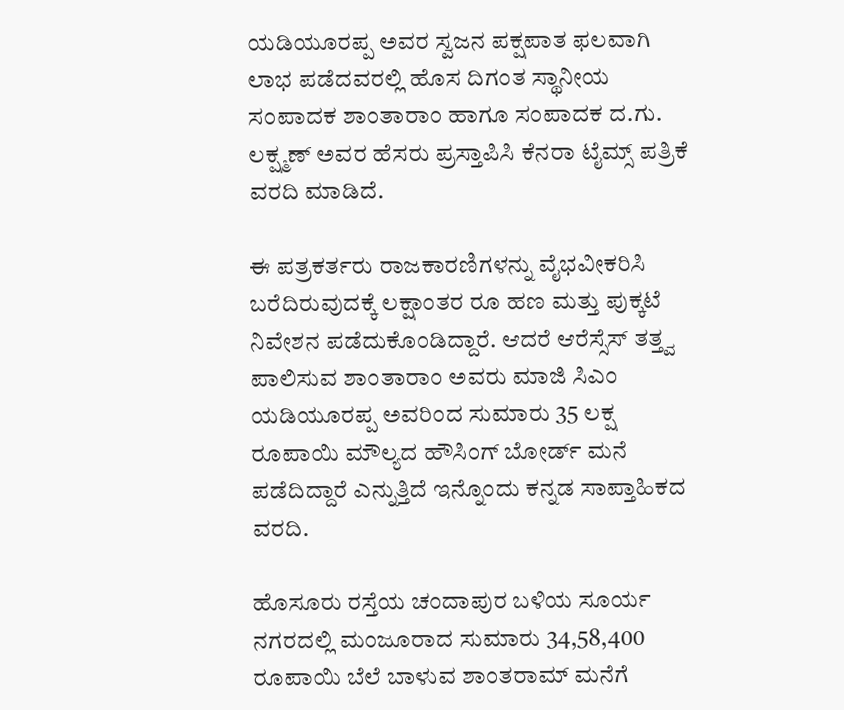ಯಡಿಯೂರಪ್ಪ ಅವರ ಸ್ವಜನ ಪಕ್ಷಪಾತ ಫಲವಾಗಿ ಲಾಭ ಪಡೆದವರಲ್ಲಿ ಹೊಸ ದಿಗಂತ ಸ್ಥಾನೀಯ ಸಂಪಾದಕ ಶಾಂತಾರಾಂ ಹಾಗೂ ಸಂಪಾದಕ ದ.ಗು. ಲಕ್ಷ್ಮಣ್ ಅವರ ಹೆಸರು ಪ್ರಸ್ತಾಪಿಸಿ ಕೆನರಾ ಟೈಮ್ಸ್ ಪತ್ರಿಕೆ ವರದಿ ಮಾಡಿದೆ.

ಈ ಪತ್ರಕರ್ತರು ರಾಜಕಾರಣಿಗಳನ್ನು ವೈಭವೀಕರಿಸಿ ಬರೆದಿರುವುದಕ್ಕೆ ಲಕ್ಷಾಂತರ ರೂ ಹಣ ಮತ್ತು ಪುಕ್ಕಟೆ ನಿವೇಶನ ಪಡೆದುಕೊಂಡಿದ್ದಾರೆ. ಆದರೆ ಆರೆಸ್ಸೆಸ್ ತತ್ತ್ವ ಪಾಲಿಸುವ ಶಾಂತಾರಾಂ ಅವರು ಮಾಜಿ ಸಿಎಂ ಯಡಿಯೂರಪ್ಪ ಅವರಿಂದ ಸುಮಾರು 35 ಲಕ್ಷ ರೂಪಾಯಿ ಮೌಲ್ಯದ ಹೌಸಿಂಗ್ ಬೋರ್ಡ್ ಮನೆ ಪಡೆದಿದ್ದಾರೆ ಎನ್ನುತ್ತಿದೆ ಇನ್ನೊಂದು ಕನ್ನಡ ಸಾಪ್ತಾಹಿಕದ ವರದಿ.

ಹೊಸೂರು ರಸ್ತೆಯ ಚಂದಾಪುರ ಬಳಿಯ ಸೂರ್ಯ ನಗರದಲ್ಲಿ ಮಂಜೂರಾದ ಸುಮಾರು 34,58,400 ರೂಪಾಯಿ ಬೆಲೆ ಬಾಳುವ ಶಾಂತರಾಮ್ ಮನೆಗೆ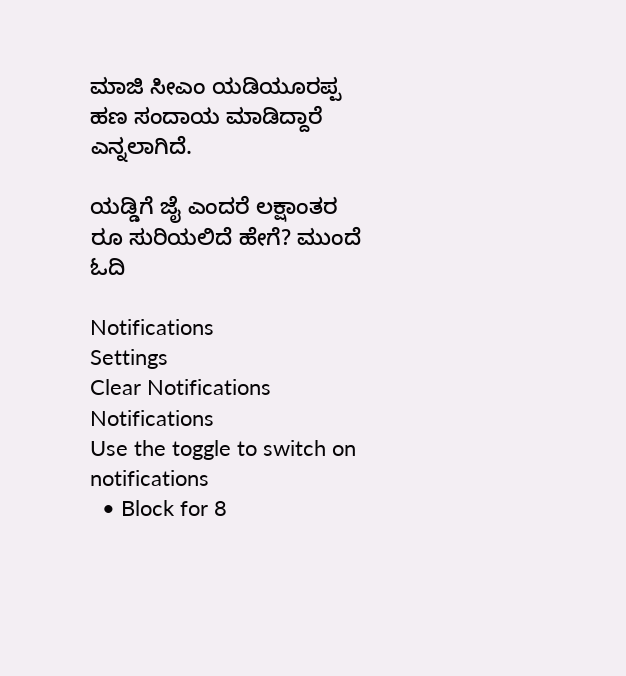ಮಾಜಿ ಸೀಎಂ ಯಡಿಯೂರಪ್ಪ ಹಣ ಸಂದಾಯ ಮಾಡಿದ್ದಾರೆ ಎನ್ನಲಾಗಿದೆ.

ಯಡ್ಡಿಗೆ ಜೈ ಎಂದರೆ ಲಕ್ಷಾಂತರ ರೂ ಸುರಿಯಲಿದೆ ಹೇಗೆ? ಮುಂದೆ ಓದಿ

Notifications
Settings
Clear Notifications
Notifications
Use the toggle to switch on notifications
  • Block for 8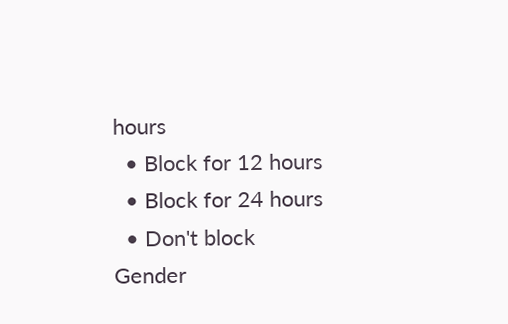hours
  • Block for 12 hours
  • Block for 24 hours
  • Don't block
Gender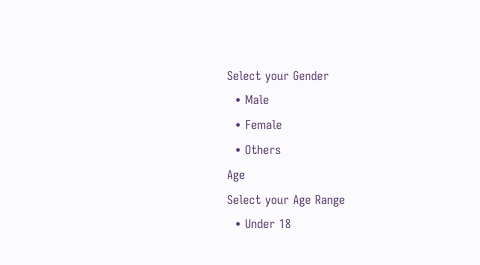Select your Gender
  • Male
  • Female
  • Others
Age
Select your Age Range
  • Under 18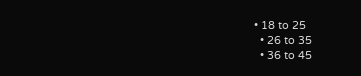• 18 to 25
  • 26 to 35
  • 36 to 45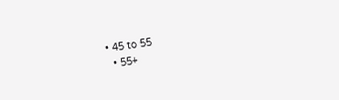• 45 to 55
  • 55+